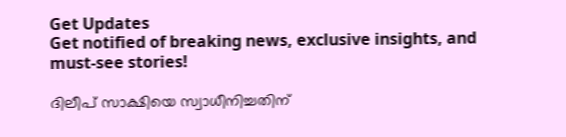Get Updates
Get notified of breaking news, exclusive insights, and must-see stories!

ദിലീപ് സാക്ഷിയെ സ്വാധീനിച്ചതിന്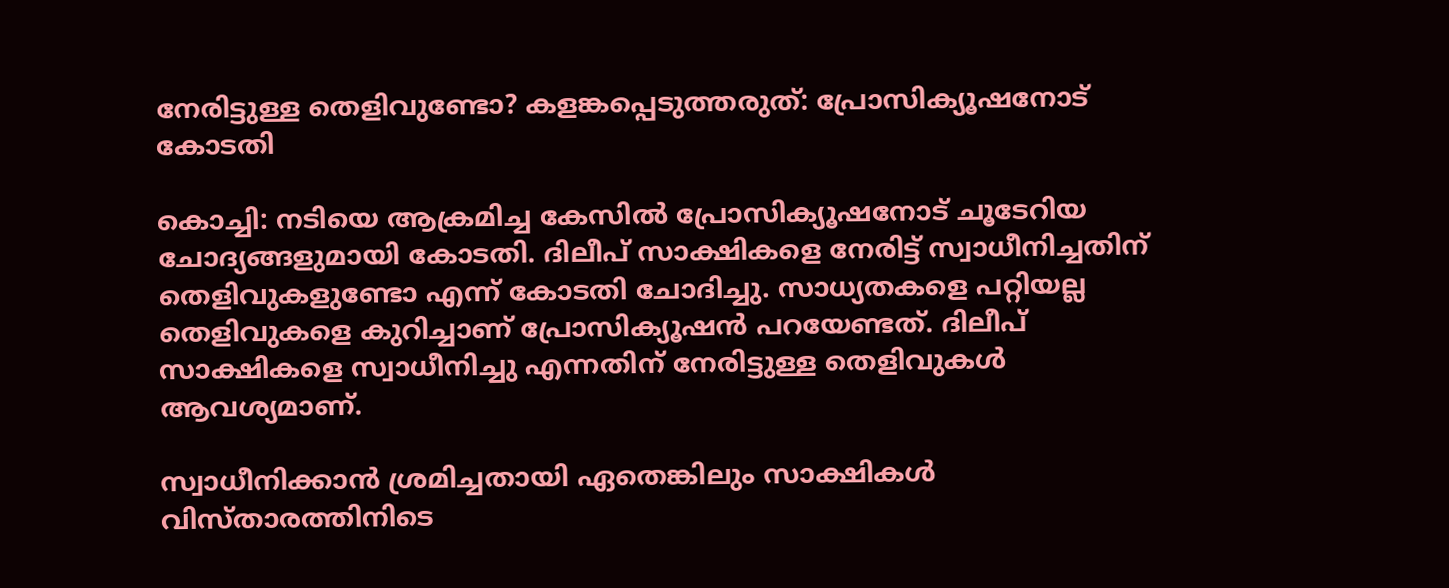നേരിട്ടുള്ള തെളിവുണ്ടോ? കളങ്കപ്പെടുത്തരുത്: പ്രോസിക്യൂഷനോട് കോടതി

കൊച്ചി: നടിയെ ആക്രമിച്ച കേസില്‍ പ്രോസിക്യൂഷനോട് ചൂടേറിയ ചോദ്യങ്ങളുമായി കോടതി. ദിലീപ് സാക്ഷികളെ നേരിട്ട് സ്വാധീനിച്ചതിന് തെളിവുകളുണ്ടോ എന്ന് കോടതി ചോദിച്ചു. സാധ്യതകളെ പറ്റിയല്ല തെളിവുകളെ കുറിച്ചാണ് പ്രോസിക്യൂഷന്‍ പറയേണ്ടത്. ദിലീപ് സാക്ഷികളെ സ്വാധീനിച്ചു എന്നതിന് നേരിട്ടുള്ള തെളിവുകള്‍ ആവശ്യമാണ്.

സ്വാധീനിക്കാന്‍ ശ്രമിച്ചതായി ഏതെങ്കിലും സാക്ഷികള്‍ വിസ്താരത്തിനിടെ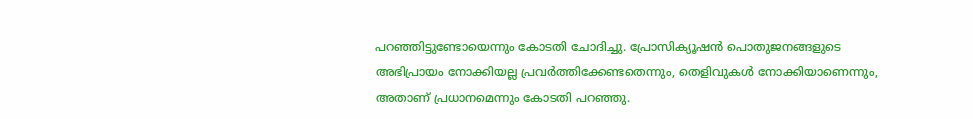പറഞ്ഞിട്ടുണ്ടോയെന്നും കോടതി ചോദിച്ചു. പ്രോസിക്യൂഷന്‍ പൊതുജനങ്ങളുടെ അഭിപ്രായം നോക്കിയല്ല പ്രവര്‍ത്തിക്കേണ്ടതെന്നും, തെളിവുകള്‍ നോക്കിയാണെന്നും, അതാണ് പ്രധാനമെന്നും കോടതി പറഞ്ഞു.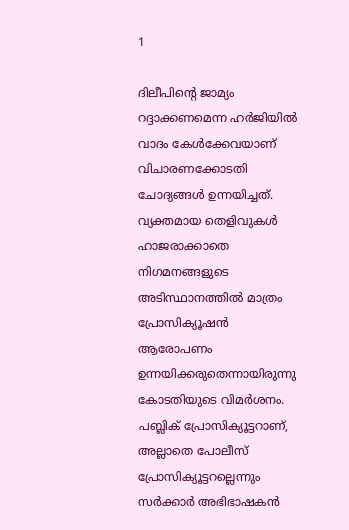1

ദിലീപിന്റെ ജാമ്യം റദ്ദാക്കണമെന്ന ഹര്‍ജിയില്‍ വാദം കേള്‍ക്കേവയാണ് വിചാരണക്കോടതി ചോദ്യങ്ങള്‍ ഉന്നയിച്ചത്. വ്യക്തമായ തെളിവുകള്‍ ഹാജരാക്കാതെ നിഗമനങ്ങളുടെ അടിസ്ഥാനത്തില്‍ മാത്രം പ്രോസിക്യൂഷന്‍ ആരോപണം ഉന്നയിക്കരുതെന്നായിരുന്നു കോടതിയുടെ വിമര്‍ശനം. പബ്ലിക് പ്രോസിക്യൂട്ടറാണ്, അല്ലാതെ പോലീസ് പ്രോസിക്യൂട്ടറല്ലെന്നും സര്‍ക്കാര്‍ അഭിഭാഷകന്‍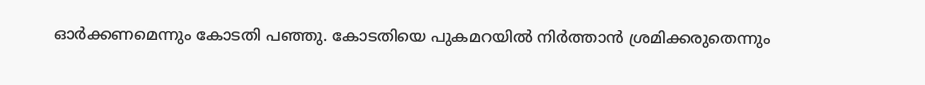ഓര്‍ക്കണമെന്നും കോടതി പഞ്ഞു. കോടതിയെ പുകമറയില്‍ നിര്‍ത്താന്‍ ശ്രമിക്കരുതെന്നും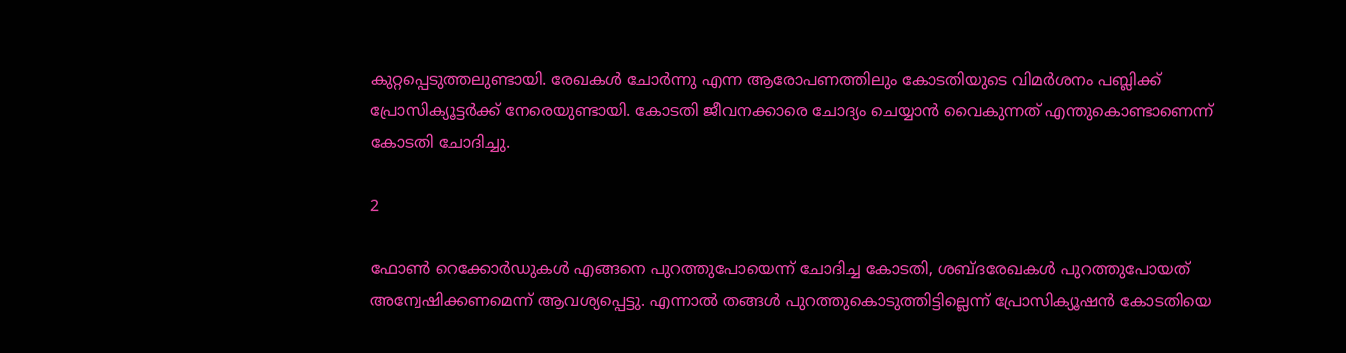കുറ്റപ്പെടുത്തലുണ്ടായി. രേഖകള്‍ ചോര്‍ന്നു എന്ന ആരോപണത്തിലും കോടതിയുടെ വിമര്‍ശനം പബ്ലിക്ക് പ്രോസിക്യൂട്ടര്‍ക്ക് നേരെയുണ്ടായി. കോടതി ജീവനക്കാരെ ചോദ്യം ചെയ്യാന്‍ വൈകുന്നത് എന്തുകൊണ്ടാണെന്ന് കോടതി ചോദിച്ചു.

2

ഫോണ്‍ റെക്കോര്‍ഡുകള്‍ എങ്ങനെ പുറത്തുപോയെന്ന് ചോദിച്ച കോടതി, ശബ്ദരേഖകള്‍ പുറത്തുപോയത് അന്വേഷിക്കണമെന്ന് ആവശ്യപ്പെട്ടു. എന്നാല്‍ തങ്ങള്‍ പുറത്തുകൊടുത്തിട്ടില്ലെന്ന് പ്രോസിക്യൂഷന്‍ കോടതിയെ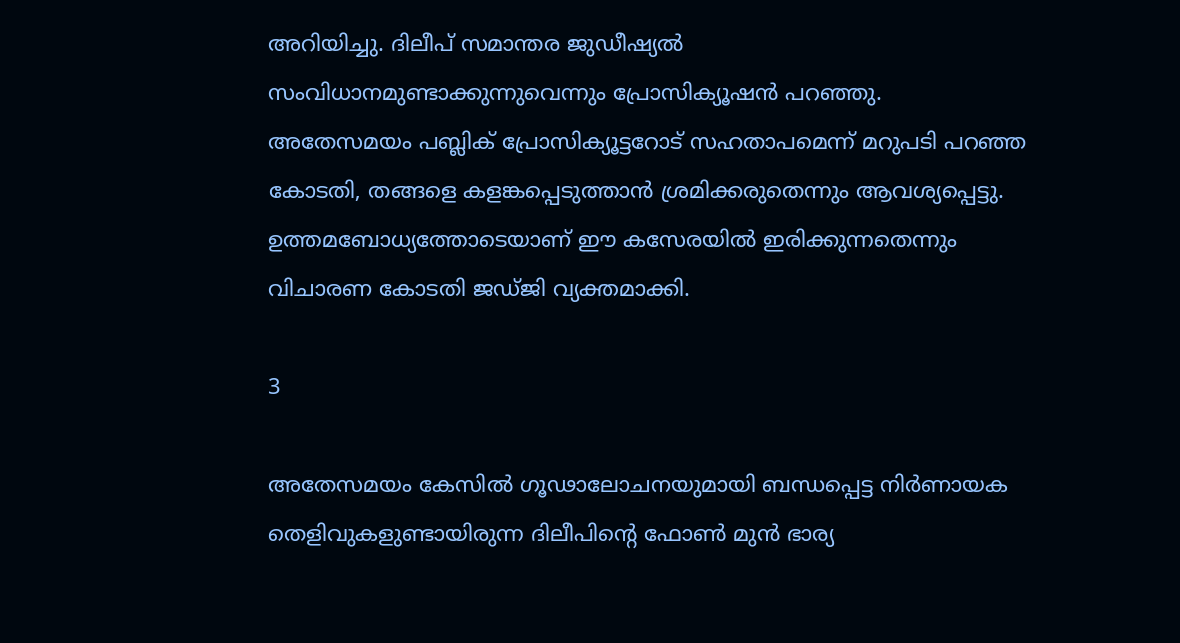അറിയിച്ചു. ദിലീപ് സമാന്തര ജുഡീഷ്യല്‍ സംവിധാനമുണ്ടാക്കുന്നുവെന്നും പ്രോസിക്യൂഷന്‍ പറഞ്ഞു. അതേസമയം പബ്ലിക് പ്രോസിക്യൂട്ടറോട് സഹതാപമെന്ന് മറുപടി പറഞ്ഞ കോടതി, തങ്ങളെ കളങ്കപ്പെടുത്താന്‍ ശ്രമിക്കരുതെന്നും ആവശ്യപ്പെട്ടു. ഉത്തമബോധ്യത്തോടെയാണ് ഈ കസേരയില്‍ ഇരിക്കുന്നതെന്നും വിചാരണ കോടതി ജഡ്ജി വ്യക്തമാക്കി.

3

അതേസമയം കേസില്‍ ഗൂഢാലോചനയുമായി ബന്ധപ്പെട്ട നിര്‍ണായക തെളിവുകളുണ്ടായിരുന്ന ദിലീപിന്റെ ഫോണ്‍ മുന്‍ ഭാര്യ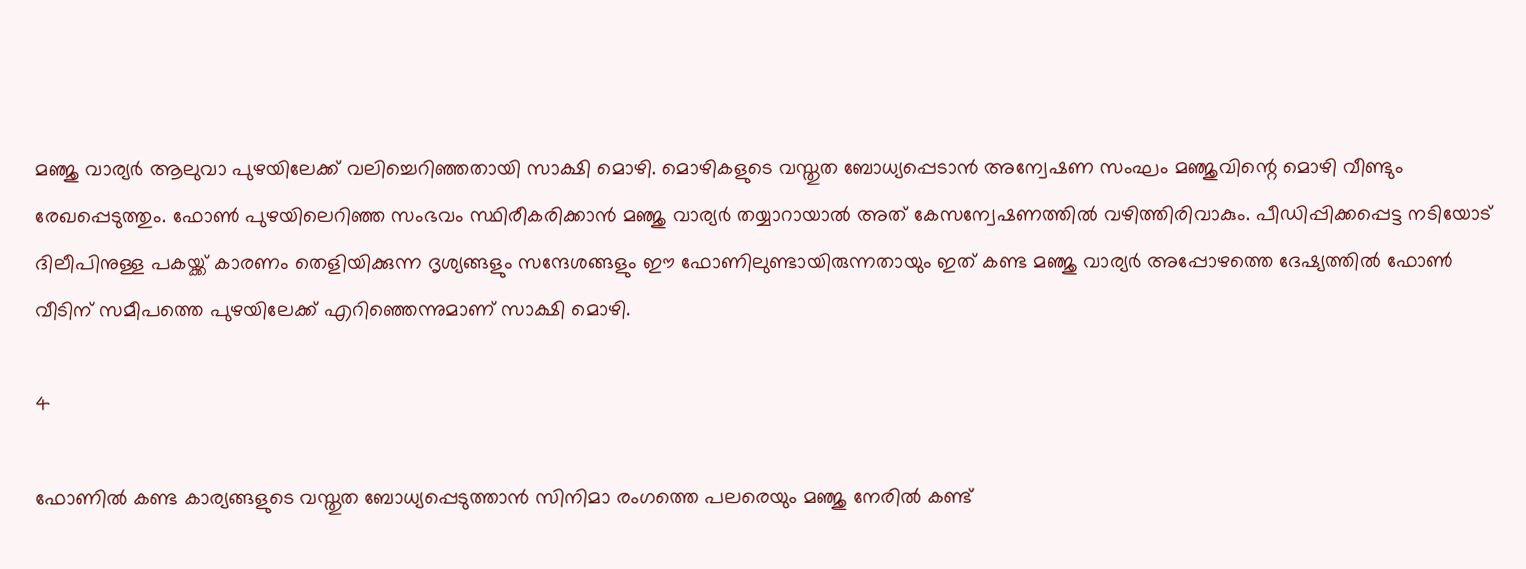മഞ്ജു വാര്യര്‍ ആലുവാ പുഴയിലേക്ക് വലിച്ചെറിഞ്ഞതായി സാക്ഷി മൊഴി. മൊഴികളുടെ വസ്തുത ബോധ്യപ്പെടാന്‍ അന്വേഷണ സംഘം മഞ്ജുവിന്റെ മൊഴി വീണ്ടും രേഖപ്പെടുത്തും. ഫോണ്‍ പുഴയിലെറിഞ്ഞ സംഭവം സ്ഥിരീകരിക്കാന്‍ മഞ്ജു വാര്യര്‍ തയ്യാറായാല്‍ അത് കേസന്വേഷണത്തില്‍ വഴിത്തിരിവാകും. പീഡിപ്പിക്കപ്പെട്ട നടിയോട് ദിലീപിനുള്ള പകയ്ക്ക് കാരണം തെളിയിക്കുന്ന ദൃശ്യങ്ങളും സന്ദേശങ്ങളും ഈ ഫോണിലുണ്ടായിരുന്നതായും ഇത് കണ്ട മഞ്ജു വാര്യര്‍ അപ്പോഴത്തെ ദേഷ്യത്തില്‍ ഫോണ്‍ വീടിന് സമീപത്തെ പുഴയിലേക്ക് എറിഞ്ഞെന്നുമാണ് സാക്ഷി മൊഴി.

4

ഫോണില്‍ കണ്ട കാര്യങ്ങളുടെ വസ്തുത ബോധ്യപ്പെടുത്താന്‍ സിനിമാ രംഗത്തെ പലരെയും മഞ്ജു നേരില്‍ കണ്ട്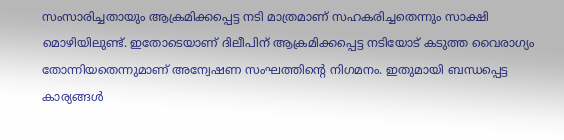സംസാരിച്ചതായും ആക്രമിക്കപ്പെട്ട നടി മാത്രമാണ് സഹകരിച്ചതെന്നും സാക്ഷി മൊഴിയിലുണ്ട്. ഇതോടെയാണ് ദിലീപിന് ആക്രമിക്കപ്പെട്ട നടിയോട് കടുത്ത വൈരാഗ്യം തോന്നിയതെന്നുമാണ് അന്വേഷണ സംഘത്തിന്റെ നിഗമനം. ഇതുമായി ബന്ധപ്പെട്ട കാര്യങ്ങള്‍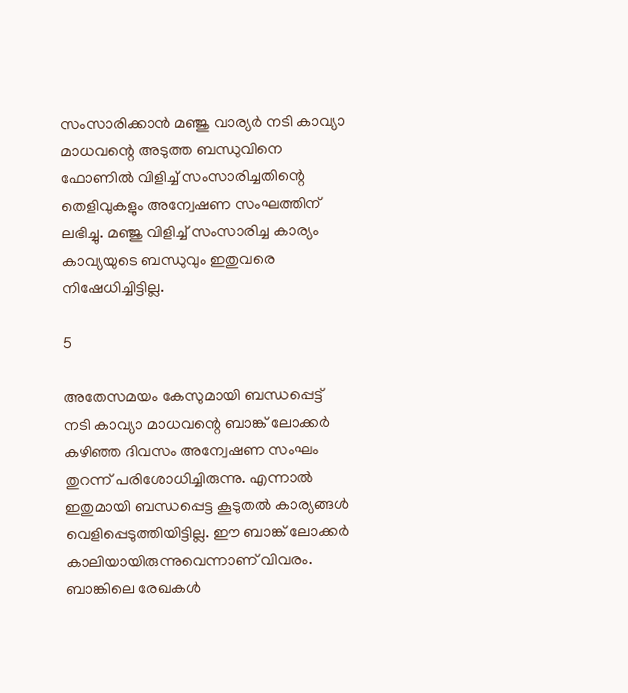സംസാരിക്കാന്‍ മഞ്ജു വാര്യര്‍ നടി കാവ്യാ മാധവന്റെ അടുത്ത ബന്ധുവിനെ ഫോണില്‍ വിളിച്ച് സംസാരിച്ചതിന്റെ തെളിവുകളും അന്വേഷണ സംഘത്തിന് ലഭിച്ചു. മഞ്ജു വിളിച്ച് സംസാരിച്ച കാര്യം കാവ്യയുടെ ബന്ധുവും ഇതുവരെ നിഷേധിച്ചിട്ടില്ല.

5

അതേസമയം കേസുമായി ബന്ധപ്പെട്ട് നടി കാവ്യാ മാധവന്റെ ബാങ്ക് ലോക്കര്‍ കഴിഞ്ഞ ദിവസം അന്വേഷണ സംഘം തുറന്ന് പരിശോധിച്ചിരുന്നു. എന്നാല്‍ ഇതുമായി ബന്ധപ്പെട്ട കൂടുതല്‍ കാര്യങ്ങള്‍ വെളിപ്പെടുത്തിയിട്ടില്ല. ഈ ബാങ്ക് ലോക്കര്‍ കാലിയായിരുന്നുവെന്നാണ് വിവരം. ബാങ്കിലെ രേഖകള്‍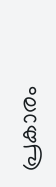പ്രകാരം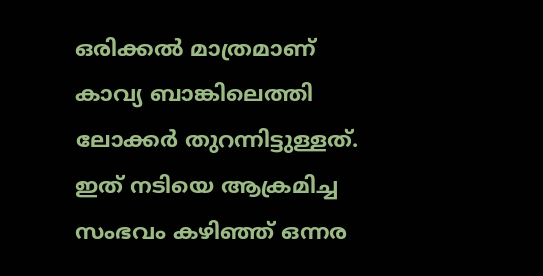ഒരിക്കല്‍ മാത്രമാണ് കാവ്യ ബാങ്കിലെത്തി ലോക്കര്‍ തുറന്നിട്ടുള്ളത്. ഇത് നടിയെ ആക്രമിച്ച സംഭവം കഴിഞ്ഞ് ഒന്നര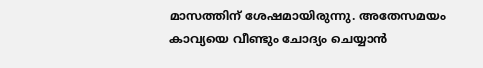മാസത്തിന് ശേഷമായിരുന്നു. അതേസമയം കാവ്യയെ വീണ്ടും ചോദ്യം ചെയ്യാന്‍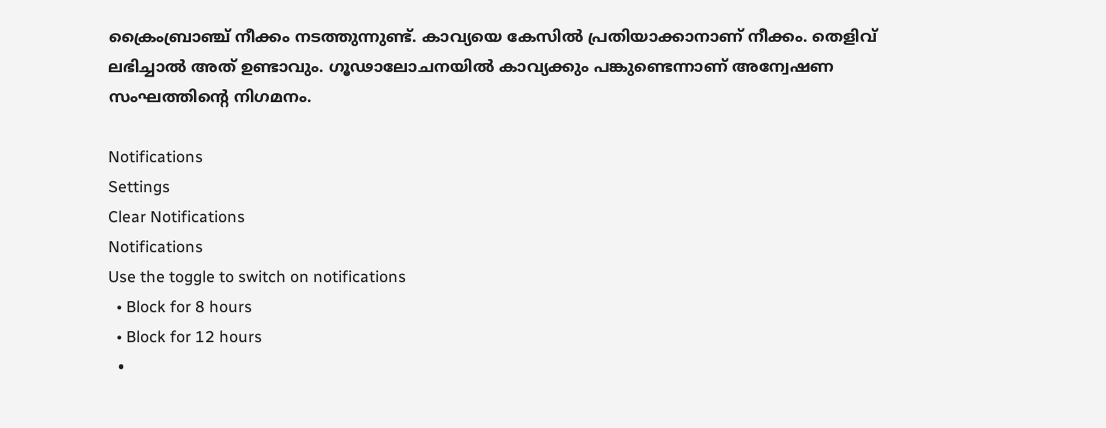ക്രൈംബ്രാഞ്ച് നീക്കം നടത്തുന്നുണ്ട്. കാവ്യയെ കേസില്‍ പ്രതിയാക്കാനാണ് നീക്കം. തെളിവ് ലഭിച്ചാല്‍ അത് ഉണ്ടാവും. ഗൂഢാലോചനയില്‍ കാവ്യക്കും പങ്കുണ്ടെന്നാണ് അന്വേഷണ സംഘത്തിന്റെ നിഗമനം.

Notifications
Settings
Clear Notifications
Notifications
Use the toggle to switch on notifications
  • Block for 8 hours
  • Block for 12 hours
  •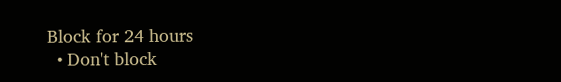Block for 24 hours
  • Don't block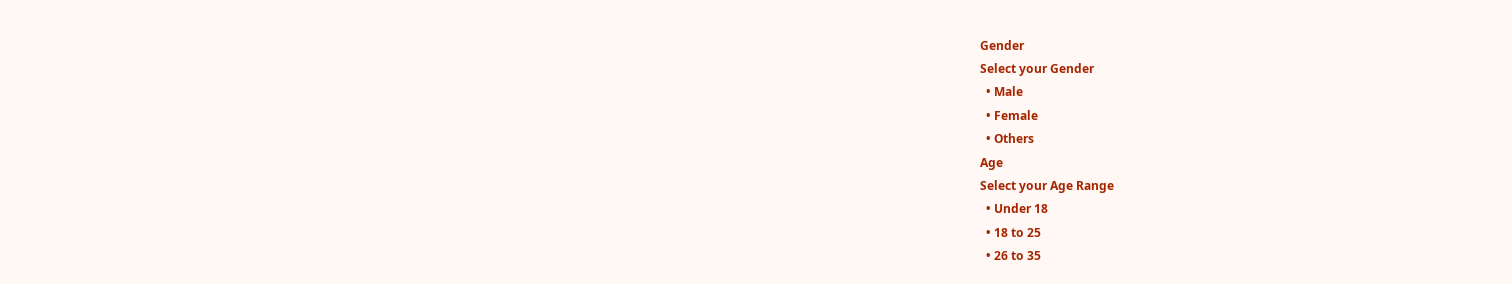Gender
Select your Gender
  • Male
  • Female
  • Others
Age
Select your Age Range
  • Under 18
  • 18 to 25
  • 26 to 35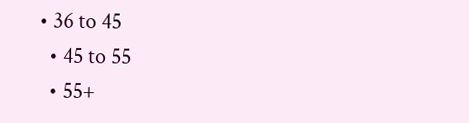• 36 to 45
  • 45 to 55
  • 55+